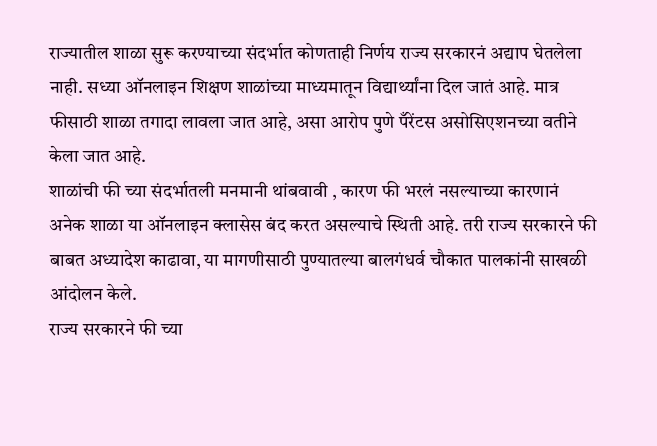राज्यातील शाळा सुरू करण्याच्या संदर्भात कोणताही निर्णय राज्य सरकारनं अद्याप घेतलेला नाही. सध्या ऑनलाइन शिक्षण शाळांच्या माध्यमातून विद्यार्थ्यांना दिल जातं आहे. मात्र फीसाठी शाळा तगादा लावला जात आहे, असा आरोप पुणे पँरेंटस असोसिएशनच्या वतीने केला जात आहे.
शाळांची फी च्या संदर्भातली मनमानी थांबवावी , कारण फी भरलं नसल्याच्या कारणानं अनेक शाळा या ऑनलाइन क्लासेस बंद करत असल्याचे स्थिती आहे. तरी राज्य सरकारने फी बाबत अध्यादेश काढावा, या मागणीसाठी पुण्यातल्या बालगंधर्व चौकात पालकांनी साखळी आंदोलन केले.
राज्य सरकारने फी च्या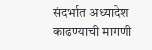संदर्भात अध्यादेश काढण्याची मागणी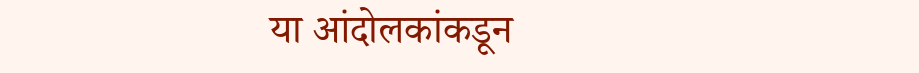या आंदोलकांकडून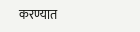करण्यात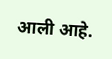आली आहे.